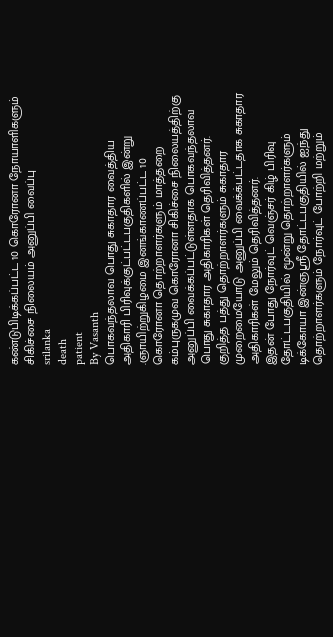கண்டுபிடிக்கப்பட்ட 10 கொரோனா நோயாளிகளும் சிகிச்சை நிலையம் அனுப்பி வைப்பு
srilanka
death
patient
By Vasanth
பொகவந்தலாவ பொது சுகாதார வைத்திய அதிகாரி பிரிவுக்குட்பட்டபகுதிகளில் இன்று .ஞாயிற்றுகிழமை இனங்காணப்பட்ட 10 கொரோனா தொற்றாளர்களும் மாத்தறை கம்புருகமுவ கொரோனா சிகிச்சை நிலையத்திற்கு அனுப்பி வைக்கப்பட்டுள்ளதாக பொகவந்தலாவ பொது சுகாதார அதிகாரிகள் தெரிவித்தனர்.
குறித்த பத்து தொற்றாளர்களும் சுகாதார முறைமையோடு அனுப்பி வைக்க்பட்டதாக சுகாதார அதிகாரிகள் மேலும் தெரிவித்தனர்.
இதன் போது நோர்வுட் வெஞ்சர் கிழ் பிரிவு தோட்டபகுதியில் மூன்று தொற்றாளர்களும் டிக்கோயா இன்ஞஸ்ரீ தோட்டபகுதியில் ஐந்து தொற்றாளர்களும் நோர்வுட் போற்றி மற்றும்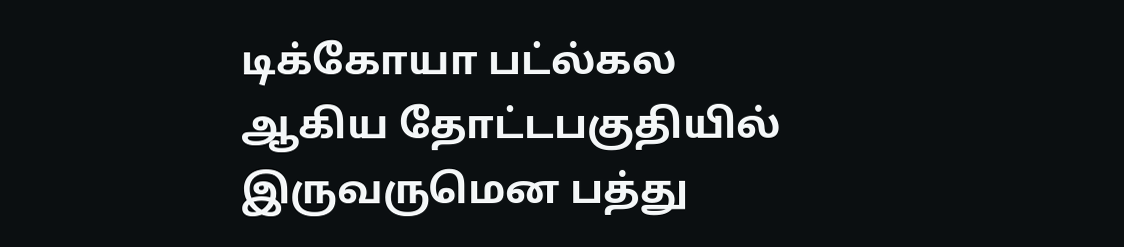டிக்கோயா பட்ல்கல ஆகிய தோட்டபகுதியில் இருவருமென பத்து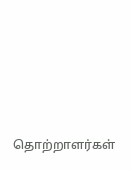தொற்றாளர்கள்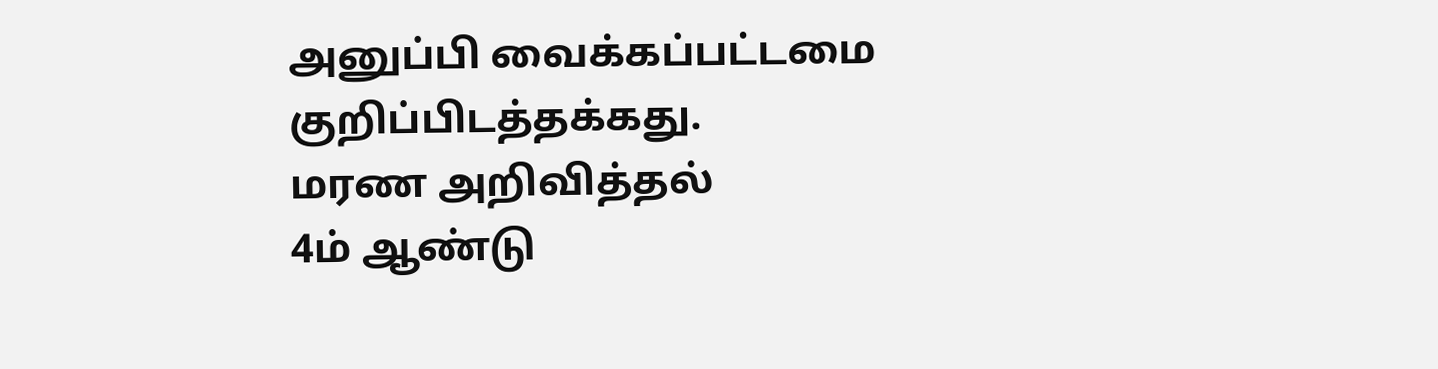அனுப்பி வைக்கப்பட்டமை குறிப்பிடத்தக்கது.
மரண அறிவித்தல்
4ம் ஆண்டு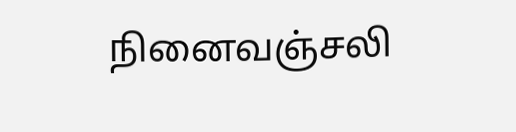நினைவஞ்சலி